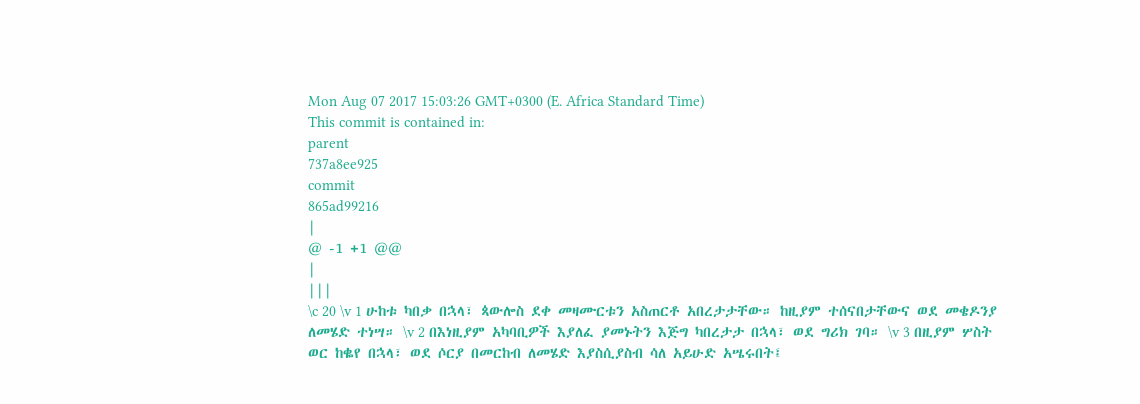Mon Aug 07 2017 15:03:26 GMT+0300 (E. Africa Standard Time)
This commit is contained in:
parent
737a8ee925
commit
865ad99216
|
@ -1 +1 @@
|
|||
\c 20 \v 1 ሁከቱ ካበቃ በኋላ፣ ጳውሎስ ደቀ መዛሙርቱን አስጠርቶ አበረታታቸው። ከዚያም ተሰናበታቸውና ወደ መቄዶንያ ለመሄድ ተነሣ። \v 2 በእነዚያም አካባቢዎች እያለፈ ያመኑትን እጅግ ካበረታታ በኋላ፣ ወደ ግሪክ ገባ። \v 3 በዚያም ሦስት ወር ከቈየ በኋላ፣ ወደ ሶርያ በመርከብ ለመሄድ እያስሲያስብ ሳለ አይሁድ አሤሩበት፤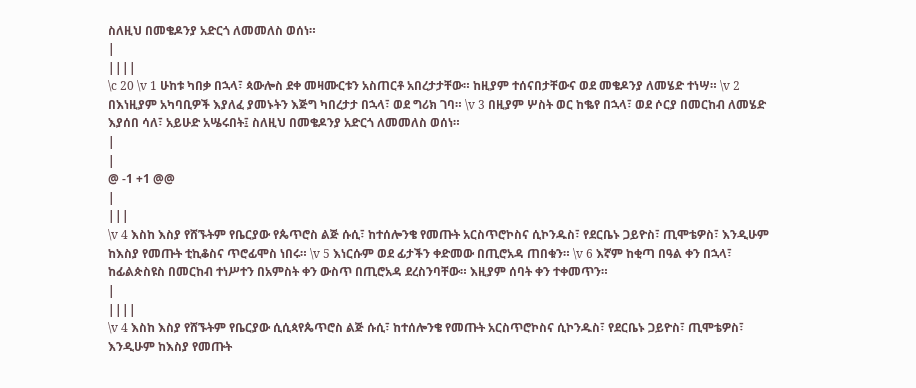ስለዚህ በመቄዶንያ አድርጎ ለመመለስ ወሰነ።
|
||||
\c 20 \v 1 ሁከቱ ካበቃ በኋላ፣ ጳውሎስ ደቀ መዛሙርቱን አስጠርቶ አበረታታቸው። ከዚያም ተሰናበታቸውና ወደ መቄዶንያ ለመሄድ ተነሣ። \v 2 በእነዚያም አካባቢዎች እያለፈ ያመኑትን እጅግ ካበረታታ በኋላ፣ ወደ ግሪክ ገባ። \v 3 በዚያም ሦስት ወር ከቈየ በኋላ፣ ወደ ሶርያ በመርከብ ለመሄድ እያሰበ ሳለ፣ አይሁድ አሤሩበት፤ ስለዚህ በመቄዶንያ አድርጎ ለመመለስ ወሰነ።
|
|
@ -1 +1 @@
|
|||
\v 4 እስከ እስያ የሸኙትም የቤርያው የጴጥሮስ ልጅ ሱሲ፣ ከተሰሎንቄ የመጡት አርስጥሮኮስና ሲኮንዱስ፣ የደርቤኑ ጋይዮስ፣ ጢሞቴዎስ፣ እንዲሁም ከእስያ የመጡት ቲኪቆስና ጥሮፊሞስ ነበሩ። \v 5 እነርሱም ወደ ፊታችን ቀድመው በጢሮአዳ ጠበቁን። \v 6 እኛም ከቂጣ በዓል ቀን በኋላ፣ ከፊልጵስዩስ በመርከብ ተነሥተን በአምስት ቀን ውስጥ በጢሮአዳ ደረስንባቸው። እዚያም ሰባት ቀን ተቀመጥን።
|
||||
\v 4 እስከ እስያ የሸኙትም የቤርያው ሲሲጳየጴጥሮስ ልጅ ሱሲ፣ ከተሰሎንቄ የመጡት አርስጥሮኮስና ሲኮንዱስ፣ የደርቤኑ ጋይዮስ፣ ጢሞቴዎስ፣ እንዲሁም ከእስያ የመጡት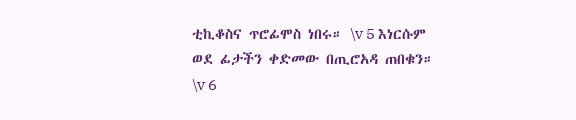ቲኪቆስና ጥሮፊሞስ ነበሩ። \v 5 እነርሱም ወደ ፊታችን ቀድመው በጢሮአዳ ጠበቁን። \v 6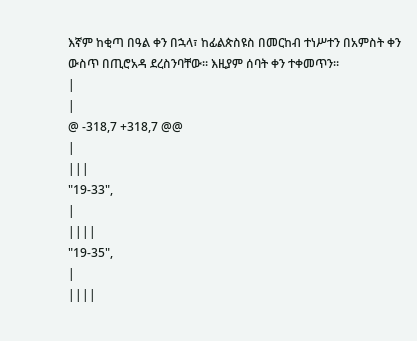እኛም ከቂጣ በዓል ቀን በኋላ፣ ከፊልጵስዩስ በመርከብ ተነሥተን በአምስት ቀን ውስጥ በጢሮአዳ ደረስንባቸው። እዚያም ሰባት ቀን ተቀመጥን።
|
|
@ -318,7 +318,7 @@
|
|||
"19-33",
|
||||
"19-35",
|
||||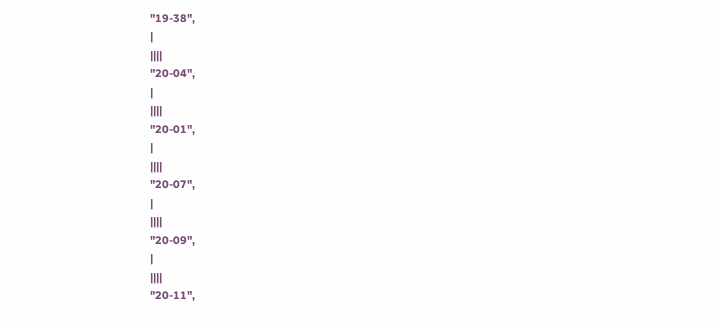"19-38",
|
||||
"20-04",
|
||||
"20-01",
|
||||
"20-07",
|
||||
"20-09",
|
||||
"20-11",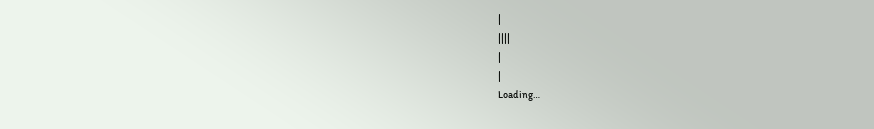|
||||
|
|
Loading…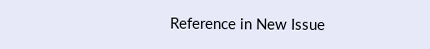Reference in New Issue